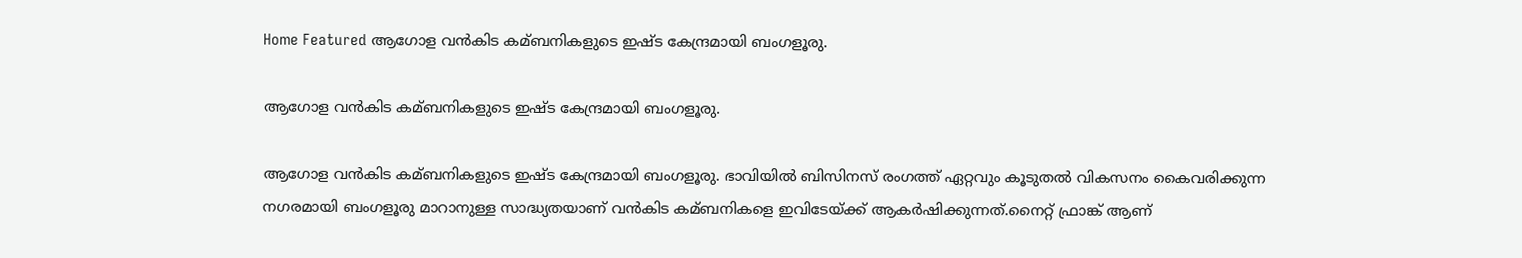Home Featured ആഗോള വൻകിട കമ്ബനികളുടെ ഇഷ്ട കേന്ദ്രമായി ബംഗളൂരു.

ആഗോള വൻകിട കമ്ബനികളുടെ ഇഷ്ട കേന്ദ്രമായി ബംഗളൂരു.

ആഗോള വൻകിട കമ്ബനികളുടെ ഇഷ്ട കേന്ദ്രമായി ബംഗളൂരു. ഭാവിയില്‍ ബിസിനസ് രംഗത്ത് ഏറ്റവും കൂടുതല്‍ വികസനം കൈവരിക്കുന്ന നഗരമായി ബംഗളൂരു മാറാനുള്ള സാദ്ധ്യതയാണ് വൻകിട കമ്ബനികളെ ഇവിടേയ്ക്ക് ആകർഷിക്കുന്നത്.നൈറ്റ് ഫ്രാങ്ക് ആണ്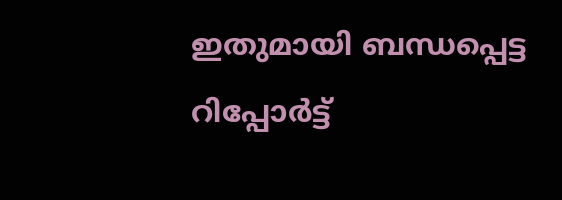ഇതുമായി ബന്ധപ്പെട്ട റിപ്പോർട്ട്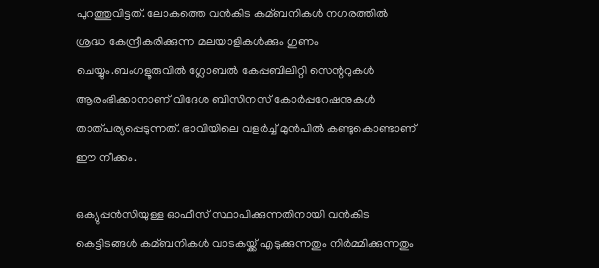പുറത്തുവിട്ടത്. ലോകത്തെ വൻകിട കമ്ബനികള്‍ നഗരത്തില്‍ ശ്രദ്ധ കേന്ദ്രീകരിക്കുന്ന മലയാളികള്‍ക്കും ഗുണം ചെയ്യും.ബംഗളൂരുവില്‍ ഗ്ലോബല്‍ കേപ്പബിലിറ്റി സെന്ററുകള്‍ ആരംഭിക്കാനാണ് വിദേശ ബിസിനസ് കോർപ്പറേഷനുകള്‍ താത്പര്യപ്പെടുന്നത്. ഭാവിയിലെ വളർച്ച്‌ മുൻപില്‍ കണ്ടുകൊണ്ടാണ് ഈ നീക്കം.

ഒക്യുപ്പൻസിയുള്ള ഓഫീസ് സ്ഥാപിക്കുന്നതിനായി വൻകിട കെട്ടിടങ്ങള്‍ കമ്ബനികള്‍ വാടകയ്ക്ക് എടുക്കുന്നതും നിർമ്മിക്കുന്നതും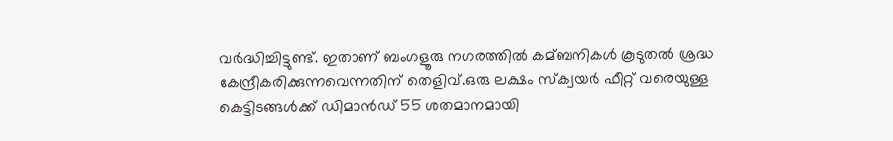വർദ്ധിച്ചിട്ടുണ്ട്. ഇതാണ് ബംഗളൂരു നഗരത്തില്‍ കമ്ബനികള്‍ കൂടുതല്‍ ശ്രദ്ധ കേന്ദ്രീകരിക്കുന്നവെന്നതിന് തെളിവ്.ഒരു ലക്ഷം സ്‌ക്വയർ ഫീറ്റ് വരെയുള്ള കെട്ടിടങ്ങള്‍ക്ക് ഡിമാൻഡ് 55 ശതമാനമായി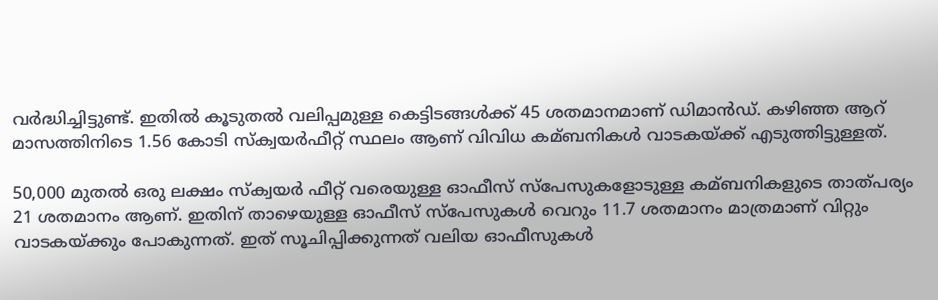വർദ്ധിച്ചിട്ടുണ്ട്. ഇതില്‍ കൂടുതല്‍ വലിപ്പമുള്ള കെട്ടിടങ്ങള്‍ക്ക് 45 ശതമാനമാണ് ഡിമാൻഡ്. കഴിഞ്ഞ ആറ് മാസത്തിനിടെ 1.56 കോടി സ്‌ക്വയർഫീറ്റ് സ്ഥലം ആണ് വിവിധ കമ്ബനികള്‍ വാടകയ്ക്ക് എടുത്തിട്ടുള്ളത്.

50,000 മുതല്‍ ഒരു ലക്ഷം സ്‌ക്വയർ ഫീറ്റ് വരെയുള്ള ഓഫീസ് സ്‌പേസുകളോടുള്ള കമ്ബനികളുടെ താത്പര്യം 21 ശതമാനം ആണ്. ഇതിന് താഴെയുള്ള ഓഫീസ് സ്‌പേസുകള്‍ വെറും 11.7 ശതമാനം മാത്രമാണ് വിറ്റും വാടകയ്ക്കും പോകുന്നത്. ഇത് സൂചിപ്പിക്കുന്നത് വലിയ ഓഫീസുകള്‍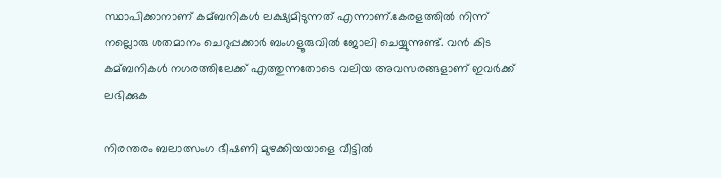സ്ഥാപിക്കാനാണ് കമ്ബനികള്‍ ലക്ഷ്യമിടുന്നത് എന്നാണ്.കേരളത്തില്‍ നിന്ന് നല്ലൊരു ശതമാനം ചെറുപ്പക്കാർ ബംഗളൂരുവില്‍ ജോലി ചെയ്യുന്നുണ്ട്. വൻ കിട കമ്ബനികള്‍ നഗരത്തിലേക്ക് എത്തുന്നതോടെ വലിയ അവസരങ്ങളാണ് ഇവർക്ക് ലഭിക്കുക

നിരന്തരം ബലാത്സംഗ ഭീഷണി മുഴക്കിയയാളെ വീട്ടില്‍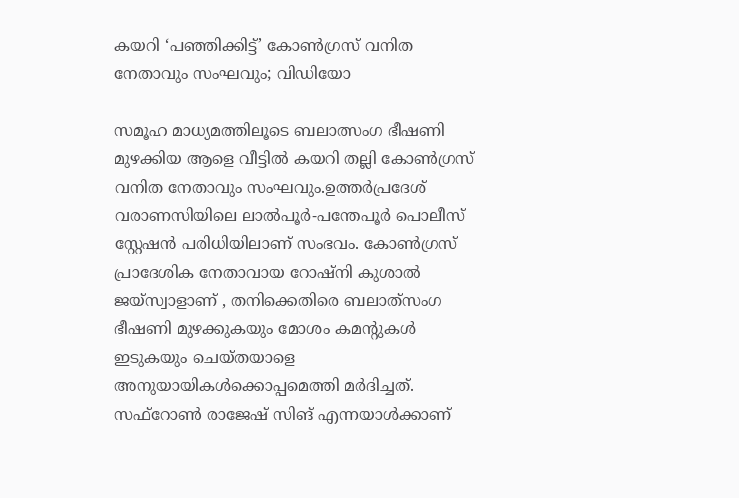കയറി ‘പഞ്ഞിക്കിട്ട്’ കോണ്‍ഗ്രസ് വനിത നേതാവും സംഘവും; വിഡിയോ

സമൂഹ മാധ്യമത്തിലൂടെ ബലാത്സംഗ ഭീഷണി മുഴക്കിയ ആളെ വീട്ടില്‍ കയറി തല്ലി കോണ്‍ഗ്രസ് വനിത നേതാവും സംഘവും.ഉത്തർപ്രദേശ് വരാണസിയിലെ ലാല്‍പൂർ-പന്തേപൂർ പൊലീസ് സ്റ്റേഷൻ പരിധിയിലാണ് സംഭവം. കോണ്‍ഗ്രസ് പ്രാദേശിക നേതാവായ റോഷ്നി കുശാല്‍ ജയ്സ്വാളാണ് , തനിക്കെതിരെ ബലാത്‌സംഗ ഭീഷണി മുഴക്കുകയും മോശം കമന്റുകള്‍ ഇടുകയും ചെയ്തയാളെ അനുയായികള്‍ക്കൊപ്പമെത്തി മർദിച്ചത്. സഫ്റോണ്‍ രാജേഷ് സിങ് എന്നയാള്‍ക്കാണ്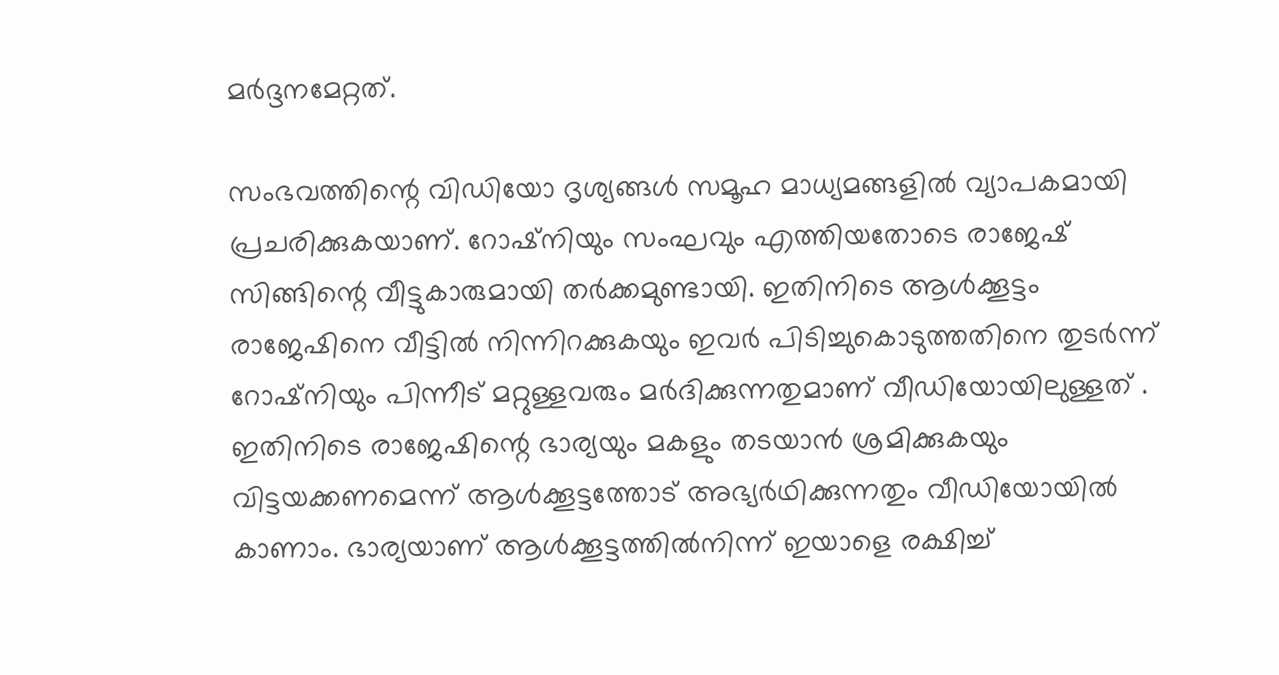മർദ്ദനമേറ്റത്.

സംഭവത്തിന്റെ വിഡിയോ ദൃശ്യങ്ങള്‍ സമൂഹ മാധ്യമങ്ങളില്‍ വ്യാപകമായി പ്രചരിക്കുകയാണ്‌. റോഷ്നിയും സംഘവും എത്തിയതോടെ രാജേഷ് സിങ്ങിന്റെ വീട്ടുകാരുമായി തർക്കമുണ്ടായി. ഇതിനിടെ ആള്‍ക്കൂട്ടം രാജേഷിനെ വീട്ടില്‍ നിന്നിറക്കുകയും ഇവർ പിടിച്ചുകൊടുത്തതിനെ തുടർന്ന് റോഷ്നിയും പിന്നീട് മറ്റുള്ളവരും മർദിക്കുന്നതുമാണ് വീഡിയോയിലുള്ളത് . ഇതിനിടെ രാജേഷിന്റെ ഭാര്യയും മകളും തടയാൻ ശ്രമിക്കുകയും വിട്ടയക്കണമെന്ന് ആള്‍ക്കൂട്ടത്തോട് അഭ്യർഥിക്കുന്നതും വീഡിയോയില്‍ കാണാം. ഭാര്യയാണ് ആള്‍ക്കൂട്ടത്തില്‍നിന്ന് ഇയാളെ രക്ഷിച്ച്‌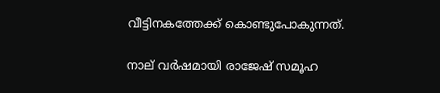വീട്ടിനകത്തേക്ക് കൊണ്ടുപോകുന്നത്.

നാല് വർഷമായി രാജേഷ് സമൂഹ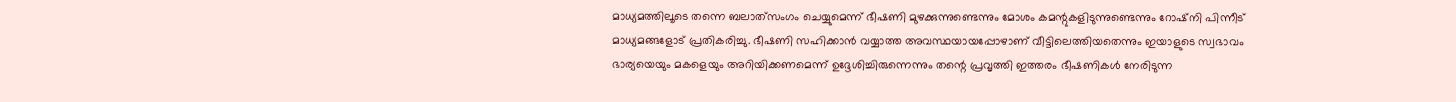മാധ്യമത്തിലൂടെ തന്നെ ബലാത്‌സംഗം ചെയ്യുമെന്ന് ഭീഷണി മുഴക്കുന്നുണ്ടെന്നും മോശം കമന്റുകളിടുന്നുണ്ടെന്നും റോഷ്നി പിന്നീട് മാധ്യമങ്ങളോട് പ്രതികരിച്ചു. ഭീഷണി സഹിക്കാൻ വയ്യാത്ത അവസ്ഥയായപ്പോഴാണ് വീട്ടിലെത്തിയതെന്നും ഇയാളുടെ സ്വഭാവം ഭാര്യയെയും മകളെയും അറിയിക്കണമെന്ന് ഉദ്ദേശിച്ചിരുന്നെന്നും തന്റെ പ്രവൃത്തി ഇത്തരം ഭീഷണികള്‍ നേരിടുന്ന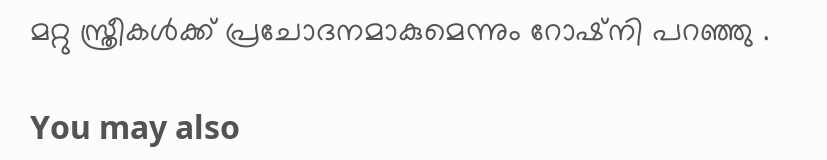മറ്റു സ്ത്രീകള്‍ക്ക് പ്രചോദനമാകുമെന്നും റോഷ്നി പറഞ്ഞു .

You may also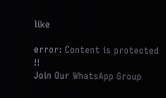like

error: Content is protected !!
Join Our WhatsApp Group